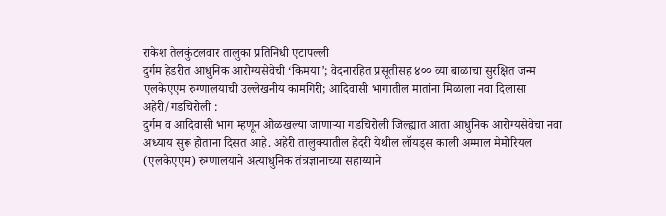राकेश तेलकुंटलवार तालुका प्रतिनिधी एटापल्ली
दुर्गम हेडरीत आधुनिक आरोग्यसेवेची ‘किमया’; वेदनारहित प्रसूतीसह ४०० व्या बाळाचा सुरक्षित जन्म
एलकेएएम रुग्णालयाची उल्लेखनीय कामगिरी; आदिवासी भागातील मातांना मिळाला नवा दिलासा
अहेरी/गडचिरोली :
दुर्गम व आदिवासी भाग म्हणून ओळखल्या जाणाऱ्या गडचिरोली जिल्ह्यात आता आधुनिक आरोग्यसेवेचा नवा अध्याय सुरू होताना दिसत आहे. अहेरी तालुक्यातील हेदरी येथील लॉयड्स काली अम्माल मेमोरियल (एलकेएएम) रुग्णालयाने अत्याधुनिक तंत्रज्ञानाच्या सहाय्याने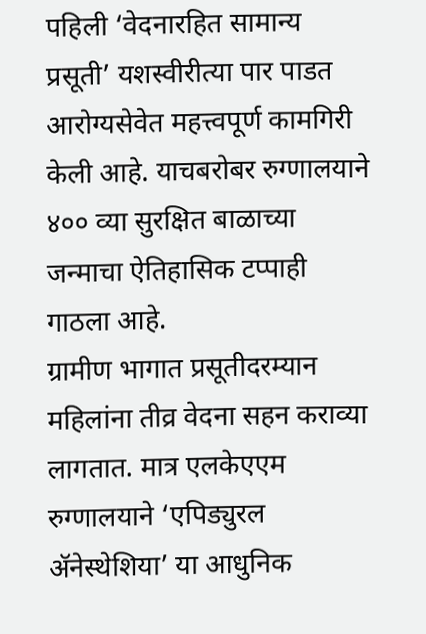पहिली ‘वेदनारहित सामान्य प्रसूती’ यशस्वीरीत्या पार पाडत आरोग्यसेवेत महत्त्वपूर्ण कामगिरी केली आहे. याचबरोबर रुग्णालयाने ४०० व्या सुरक्षित बाळाच्या जन्माचा ऐतिहासिक टप्पाही गाठला आहे.
ग्रामीण भागात प्रसूतीदरम्यान महिलांना तीव्र वेदना सहन कराव्या लागतात. मात्र एलकेएएम रुग्णालयाने ‘एपिड्युरल ॲनेस्थेशिया’ या आधुनिक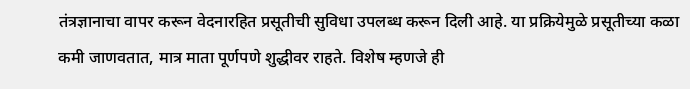तंत्रज्ञानाचा वापर करून वेदनारहित प्रसूतीची सुविधा उपलब्ध करून दिली आहे. या प्रक्रियेमुळे प्रसूतीच्या कळा कमी जाणवतात, मात्र माता पूर्णपणे शुद्धीवर राहते. विशेष म्हणजे ही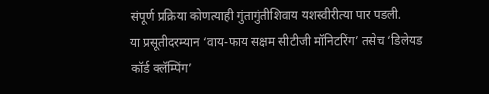संपूर्ण प्रक्रिया कोणत्याही गुंतागुंतीशिवाय यशस्वीरीत्या पार पडली.
या प्रसूतीदरम्यान ‘वाय-फाय सक्षम सीटीजी मॉनिटरिंग’ तसेच ‘डिलेयड कॉर्ड क्लॅम्पिंग’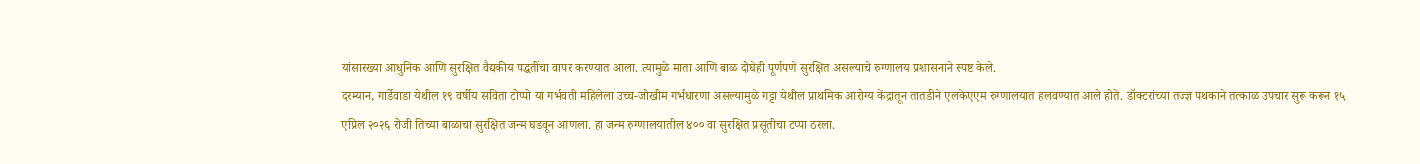यांसारख्या आधुनिक आणि सुरक्षित वैद्यकीय पद्धतींचा वापर करण्यात आला. त्यामुळे माता आणि बाळ दोघेही पूर्णपणे सुरक्षित असल्याचे रुग्णालय प्रशासनाने स्पष्ट केले.
दरम्यान, गार्डेवाडा येथील १९ वर्षीय सविता टोप्पो या गर्भवती महिलेला उच्च-जोखीम गर्भधारणा असल्यामुळे गट्टा येथील प्राथमिक आरोग्य केंद्रातून तातडीने एलकेएएम रुग्णालयात हलवण्यात आले होते. डॉक्टरांच्या तज्ज्ञ पथकाने तत्काळ उपचार सुरू करून १५ एप्रिल २०२६ रोजी तिच्या बाळाचा सुरक्षित जन्म घडवून आणला. हा जन्म रुग्णालयातील ४०० वा सुरक्षित प्रसूतीचा टप्पा ठरला.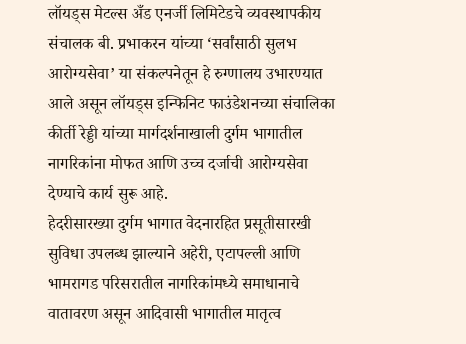लॉयड्स मेटल्स अँड एनर्जी लिमिटेडचे व्यवस्थापकीय संचालक बी. प्रभाकरन यांच्या ‘सर्वांसाठी सुलभ आरोग्यसेवा’ या संकल्पनेतून हे रुग्णालय उभारण्यात आले असून लॉयड्स इन्फिनिट फाउंडेशनच्या संचालिका कीर्ती रेड्डी यांच्या मार्गदर्शनाखाली दुर्गम भागातील नागरिकांना मोफत आणि उच्च दर्जाची आरोग्यसेवा देण्याचे कार्य सुरू आहे.
हेदरीसारख्या दुर्गम भागात वेदनारहित प्रसूतीसारखी सुविधा उपलब्ध झाल्याने अहेरी, एटापल्ली आणि भामरागड परिसरातील नागरिकांमध्ये समाधानाचे वातावरण असून आदिवासी भागातील मातृत्व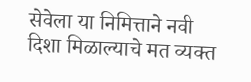सेवेला या निमित्ताने नवी दिशा मिळाल्याचे मत व्यक्त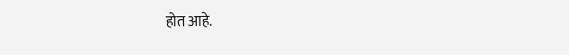होत आहे.